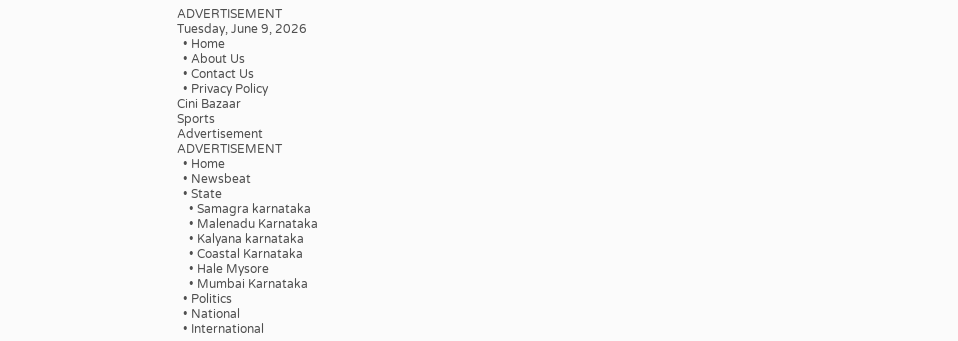ADVERTISEMENT
Tuesday, June 9, 2026
  • Home
  • About Us
  • Contact Us
  • Privacy Policy
Cini Bazaar
Sports
Advertisement
ADVERTISEMENT
  • Home
  • Newsbeat
  • State
    • Samagra karnataka
    • Malenadu Karnataka
    • Kalyana karnataka
    • Coastal Karnataka
    • Hale Mysore
    • Mumbai Karnataka
  • Politics
  • National
  • International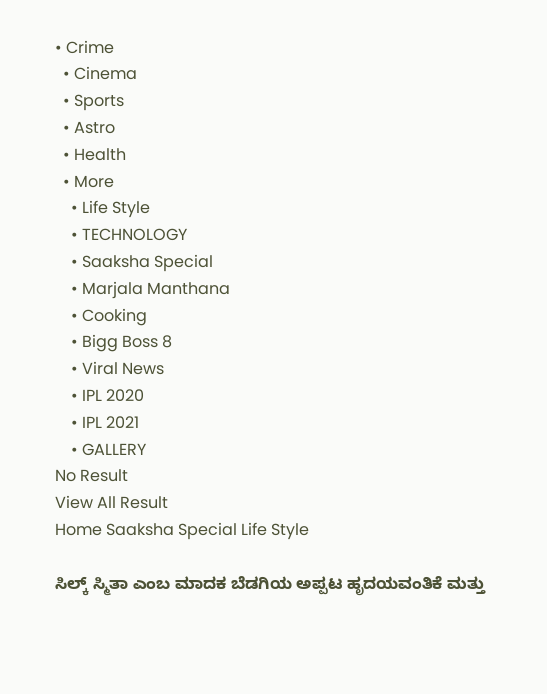• Crime
  • Cinema
  • Sports
  • Astro
  • Health
  • More
    • Life Style
    • TECHNOLOGY
    • Saaksha Special
    • Marjala Manthana
    • Cooking
    • Bigg Boss 8
    • Viral News
    • IPL 2020
    • IPL 2021
    • GALLERY
No Result
View All Result
Home Saaksha Special Life Style

ಸಿಲ್ಕ್‌ ಸ್ಮಿತಾ ಎಂಬ ಮಾದಕ ಬೆಡಗಿಯ ಅಪ್ಪಟ ಹೃದಯವಂತಿಕೆ ಮತ್ತು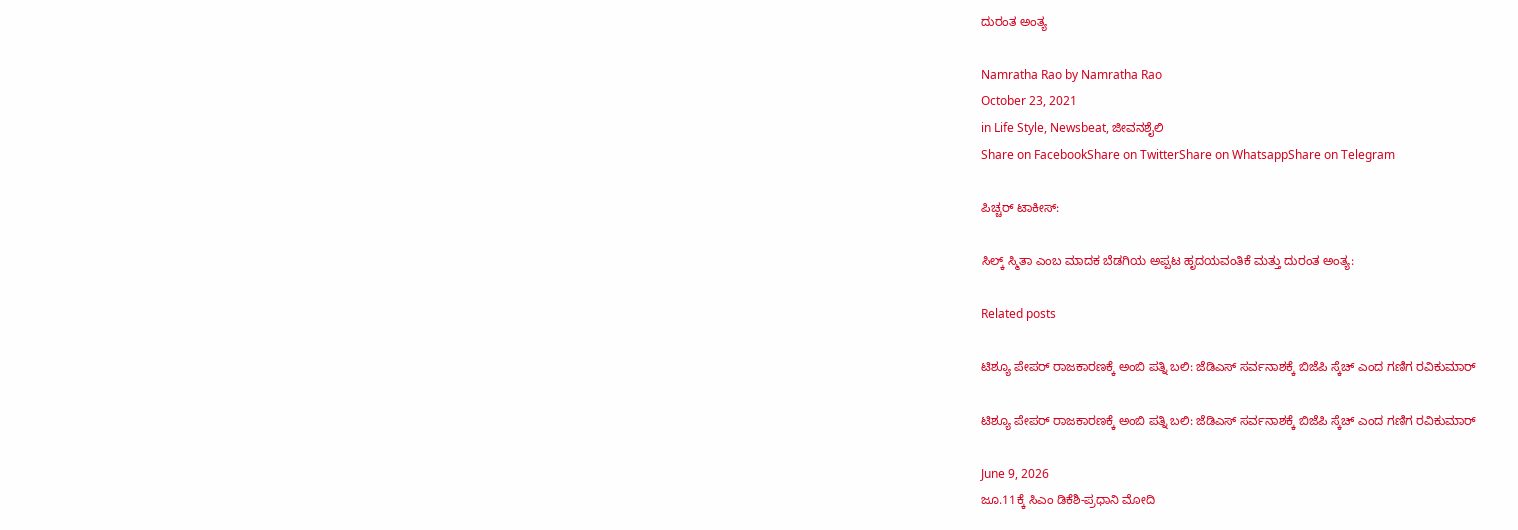ದುರಂತ ಅಂತ್ಯ

Namratha Rao by Namratha Rao
October 23, 2021
in Life Style, Newsbeat, ಜೀವನಶೈಲಿ
Share on FacebookShare on TwitterShare on WhatsappShare on Telegram

ಪಿಚ್ಚರ್‌ ಟಾಕೀಸ್:

ಸಿಲ್ಕ್‌ ಸ್ಮಿತಾ ಎಂಬ ಮಾದಕ ಬೆಡಗಿಯ ಅಪ್ಪಟ ಹೃದಯವಂತಿಕೆ ಮತ್ತು ದುರಂತ ಅಂತ್ಯ:

Related posts

ಟಿಶ್ಯೂ ಪೇಪರ್ ರಾಜಕಾರಣಕ್ಕೆ ಅಂಬಿ ಪತ್ನಿ ಬಲಿ: ಜೆಡಿಎಸ್ ಸರ್ವನಾಶಕ್ಕೆ ಬಿಜೆಪಿ ಸ್ಕೆಚ್ ಎಂದ ಗಣಿಗ ರವಿಕುಮಾರ್

ಟಿಶ್ಯೂ ಪೇಪರ್ ರಾಜಕಾರಣಕ್ಕೆ ಅಂಬಿ ಪತ್ನಿ ಬಲಿ: ಜೆಡಿಎಸ್ ಸರ್ವನಾಶಕ್ಕೆ ಬಿಜೆಪಿ ಸ್ಕೆಚ್ ಎಂದ ಗಣಿಗ ರವಿಕುಮಾರ್

June 9, 2026
ಜೂ.11ಕ್ಕೆ ಸಿಎಂ ಡಿಕೆಶಿ-ಪ್ರಧಾನಿ ಮೋದಿ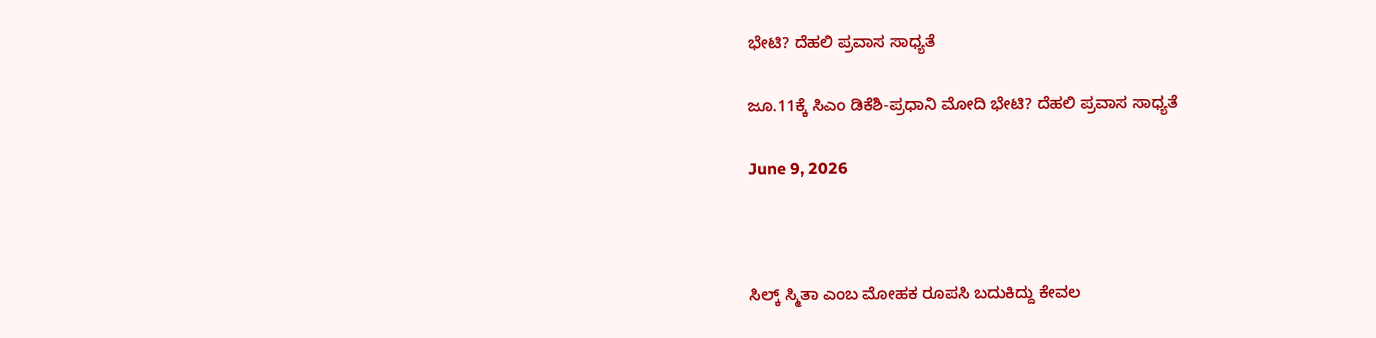ಭೇಟಿ? ದೆಹಲಿ ಪ್ರವಾಸ ಸಾಧ್ಯತೆ

ಜೂ.11ಕ್ಕೆ ಸಿಎಂ ಡಿಕೆಶಿ-ಪ್ರಧಾನಿ ಮೋದಿ ಭೇಟಿ? ದೆಹಲಿ ಪ್ರವಾಸ ಸಾಧ್ಯತೆ

June 9, 2026



ಸಿಲ್ಕ್ ಸ್ಮಿತಾ ಎಂಬ ಮೋಹಕ ರೂಪಸಿ ಬದುಕಿದ್ದು ಕೇವಲ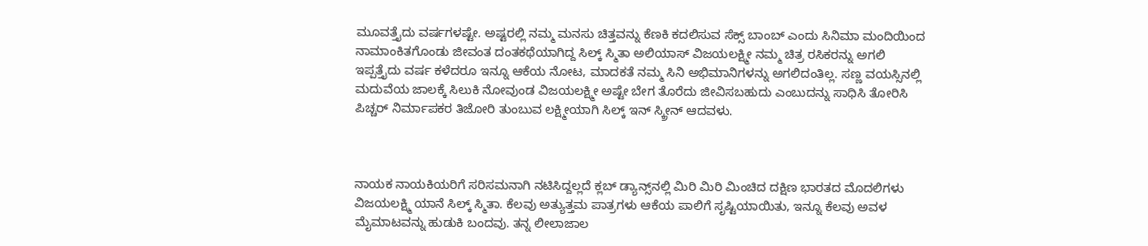ಮೂವತ್ತೈದು ವರ್ಷಗಳಷ್ಟೇ. ಅಷ್ಟರಲ್ಲಿ ನಮ್ಮ ಮನಸು ಚಿತ್ತವನ್ನು ಕೆಣಕಿ ಕದಲಿಸುವ ಸೆಕ್ಸ್ ಬಾಂಬ್ ಎಂದು ಸಿನಿಮಾ ಮಂದಿಯಿಂದ ನಾಮಾಂಕಿತಗೊಂಡು ಜೀವಂತ ದಂತಕಥೆಯಾಗಿದ್ದ ಸಿಲ್ಕ್ ಸ್ಮಿತಾ ಅಲಿಯಾಸ್ ವಿಜಯಲಕ್ಷ್ಮೀ ನಮ್ಮ ಚಿತ್ರ ರಸಿಕರನ್ನು ಅಗಲಿ ಇಪ್ಪತ್ತೈದು ವರ್ಷ ಕಳೆದರೂ ಇನ್ನೂ ಆಕೆಯ ನೋಟ, ಮಾದಕತೆ ನಮ್ಮ ಸಿನಿ ಅಭಿಮಾನಿಗಳನ್ನು ಅಗಲಿದಂತಿಲ್ಲ. ಸಣ್ಣ ವಯಸ್ಸಿನಲ್ಲಿ ಮದುವೆಯ ಜಾಲಕ್ಕೆ ಸಿಲುಕಿ ನೋವುಂಡ ವಿಜಯಲಕ್ಷ್ಮೀ ಅಷ್ಟೇ ಬೇಗ ತೊರೆದು ಜೀವಿಸಬಹುದು ಎಂಬುದನ್ನು ಸಾಧಿಸಿ ತೋರಿಸಿ ಪಿಚ್ಚರ್ ನಿರ್ಮಾಪಕರ ತಿಜೋರಿ ತುಂಬುವ ಲಕ್ಷ್ಮೀಯಾಗಿ ಸಿಲ್ಕ್ ಇನ್ ಸ್ಕ್ರೀನ್ ಆದವಳು.



ನಾಯಕ ನಾಯಕಿಯರಿಗೆ ಸರಿಸಮನಾಗಿ ನಟಿಸಿದ್ದಲ್ಲದೆ ಕ್ಲಬ್ ಡ್ಯಾನ್ಸ್‌ನಲ್ಲಿ ಮಿರಿ ಮಿರಿ ಮಿಂಚಿದ ದಕ್ಷಿಣ ಭಾರತದ ಮೊದಲಿಗಳು ವಿಜಯಲಕ್ಷ್ಮಿ ಯಾನೆ ಸಿಲ್ಕ್‌ ಸ್ಮಿತಾ. ಕೆಲವು ಅತ್ಯುತ್ತಮ ಪಾತ್ರಗಳು ಆಕೆಯ ಪಾಲಿಗೆ ಸೃಷ್ಟಿಯಾಯಿತು, ಇನ್ನೂ ಕೆಲವು ಅವಳ ಮೈಮಾಟವನ್ನು ಹುಡುಕಿ ಬಂದವು. ತನ್ನ ಲೀಲಾಜಾಲ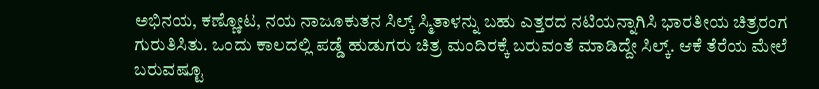ಅಭಿನಯ, ಕಣ್ಣೋಟ, ನಯ ನಾಜೂಕುತನ ಸಿಲ್ಕ್ ಸ್ಮಿತಾಳನ್ನು ಬಹು ಎತ್ತರದ ನಟಿಯನ್ನಾಗಿಸಿ ಭಾರತೀಯ ಚಿತ್ರರಂಗ ಗುರುತಿಸಿತು. ಒಂದು ಕಾಲದಲ್ಲಿ ಪಡ್ಡೆ ಹುಡುಗರು ಚಿತ್ರ ಮಂದಿರಕ್ಕೆ ಬರುವಂತೆ ಮಾಡಿದ್ದೇ ಸಿಲ್ಕ್. ಆಕೆ ತೆರೆಯ ಮೇಲೆ ಬರುವಷ್ಟೂ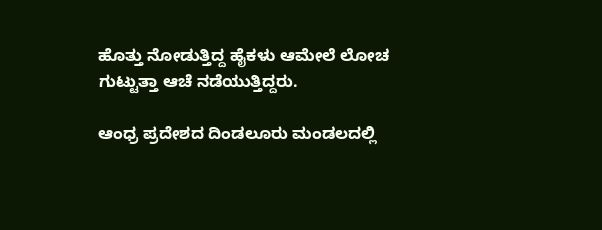ಹೊತ್ತು ನೋಡುತ್ತಿದ್ದ ಹೈಕಳು ಆಮೇಲೆ ಲೋಚ ಗುಟ್ಟುತ್ತಾ ಆಚೆ ನಡೆಯುತ್ತಿದ್ದರು.

ಆಂಧ್ರ ಪ್ರದೇಶದ ದಿಂಡಲೂರು ಮಂಡಲದಲ್ಲಿ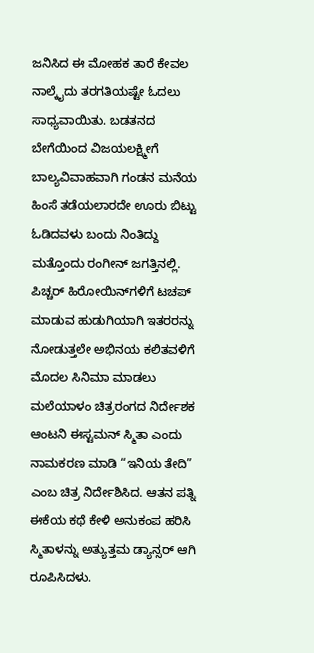ಜನಿಸಿದ ಈ ಮೋಹಕ ತಾರೆ ಕೇವಲ ನಾಲ್ಕೈದು ತರಗತಿಯಷ್ಟೇ ಓದಲು ಸಾಧ್ಯವಾಯಿತು. ಬಡತನದ ಬೇಗೆಯಿಂದ ವಿಜಯಲಕ್ಷ್ಮೀಗೆ ಬಾಲ್ಯವಿವಾಹವಾಗಿ ಗಂಡನ ಮನೆಯ ಹಿಂಸೆ ತಡೆಯಲಾರದೇ ಊರು ಬಿಟ್ಟು ಓಡಿದವಳು ಬಂದು ನಿಂತಿದ್ದು ಮತ್ತೊಂದು ರಂಗೀನ್‌ ಜಗತ್ತಿನಲ್ಲಿ. ಪಿಚ್ಚರ್ ಹಿರೋಯಿನ್‌ಗಳಿಗೆ ಟಚಪ್ ಮಾಡುವ ಹುಡುಗಿಯಾಗಿ ಇತರರನ್ನು ನೋಡುತ್ತಲೇ ಅಭಿನಯ ಕಲಿತವಳಿಗೆ ಮೊದಲ ಸಿನಿಮಾ ಮಾಡಲು ಮಲೆಯಾಳಂ ಚಿತ್ರರಂಗದ ನಿರ್ದೇಶಕ ಆಂಟನಿ ಈಸ್ಟಮನ್ ಸ್ಮಿತಾ ಎಂದು ನಾಮಕರಣ ಮಾಡಿ “ಇನಿಯ ತೇದಿ” ಎಂಬ ಚಿತ್ರ ನಿರ್ದೇಶಿಸಿದ. ಆತನ ಪತ್ನಿ ಈಕೆಯ ಕಥೆ ಕೇಳಿ ಅನುಕಂಪ ಹರಿಸಿ ಸ್ಮಿತಾಳನ್ನು ಅತ್ಯುತ್ತಮ ಡ್ಯಾನ್ಸರ್ ಆಗಿ ರೂಪಿಸಿದಳು.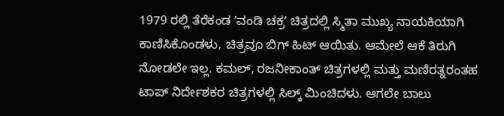1979 ರಲ್ಲಿ ತೆರೆಕಂಡ ʻವಂಡಿ ಚಕ್ರʼ ಚಿತ್ರದಲ್ಲಿ ಸ್ಮಿತಾ ಮುಖ್ಯ ನಾಯಕಿಯಾಗಿ ಕಾಣಿಸಿಕೊಂಡಳು, ಚಿತ್ರವೂ ಬಿಗ್ ಹಿಟ್ ಆಯಿತು. ಆಮೇಲೆ ಆಕೆ ತಿರುಗಿ ನೋಡಲೇ ಇಲ್ಲ. ಕಮಲ್, ರಜನೀಕಾಂತ್ ಚಿತ್ರಗಳಲ್ಲಿ ಮತ್ತು ಮಣಿರತ್ನರಂತಹ ಟಾಪ್‌ ನಿರ್ದೇಶಕರ ಚಿತ್ರಗಳಲ್ಲಿ ಸಿಲ್ಕ್ ಮಿಂಚಿದಳು. ಆಗಲೇ ಬಾಲು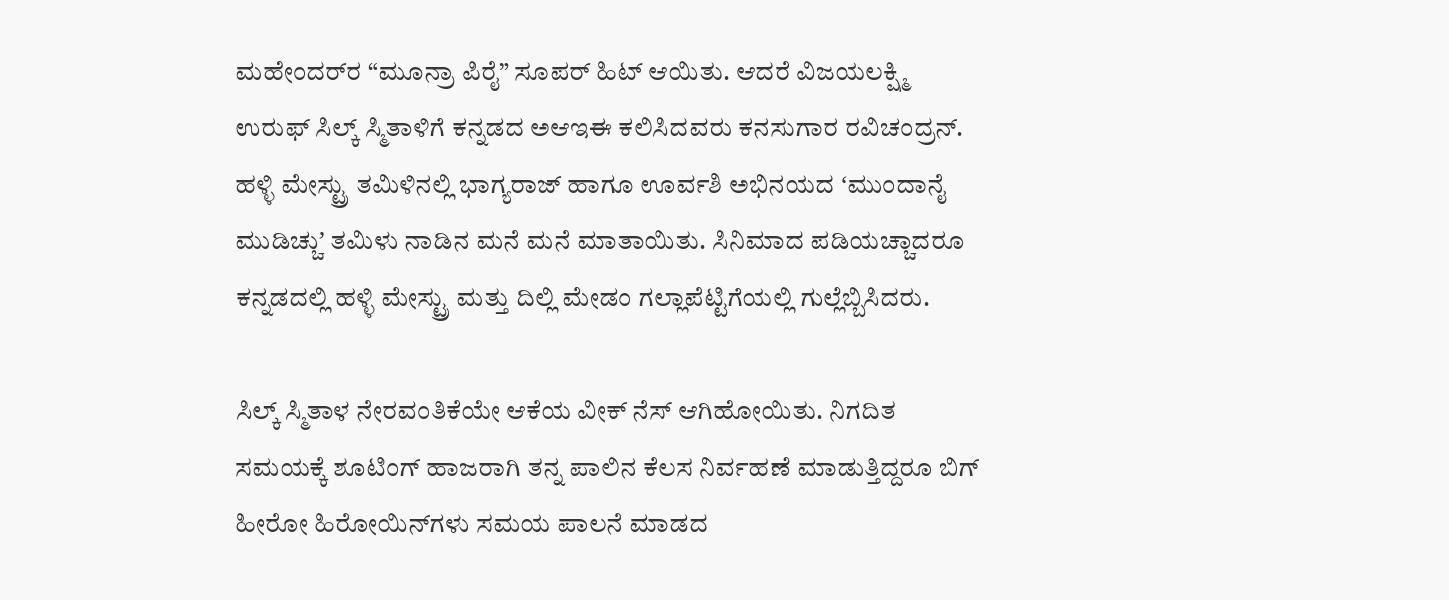ಮಹೇಂದರ್‌ರ “ಮೂನ್ರಾ ಪಿರೈ” ಸೂಪರ್ ಹಿಟ್ ಆಯಿತು. ಆದರೆ ವಿಜಯಲಕ್ಷ್ಮಿ ಉರುಫ್‌ ಸಿಲ್ಕ್‌ ಸ್ಮಿತಾಳಿಗೆ ಕನ್ನಡದ ಅಆಇಈ ಕಲಿಸಿದವರು ಕನಸುಗಾರ ರವಿಚಂದ್ರನ್. ಹಳ್ಳಿ ಮೇಸ್ಟ್ರು ತಮಿಳಿನಲ್ಲಿ ಭಾಗ್ಯರಾಜ್ ಹಾಗೂ ಊರ್ವಶಿ ಅಭಿನಯದ ʻಮುಂದಾನೈ ಮುಡಿಚ್ಚುʼ ತಮಿಳು ನಾಡಿನ ಮನೆ ಮನೆ ಮಾತಾಯಿತು. ಸಿನಿಮಾದ ಪಡಿಯಚ್ಚಾದರೂ ಕನ್ನಡದಲ್ಲಿ ಹಳ್ಳಿ ಮೇಸ್ಟ್ರು ಮತ್ತು ದಿಲ್ಲಿ ಮೇಡಂ ಗಲ್ಲಾಪೆಟ್ಟಿಗೆಯಲ್ಲಿ ಗುಲ್ಲೆಬ್ಬಿಸಿದರು.

ಸಿಲ್ಕ್‌ ಸ್ಮಿತಾಳ ನೇರವಂತಿಕೆಯೇ ಆಕೆಯ ವೀಕ್ ನೆಸ್ ಆಗಿಹೋಯಿತು. ನಿಗದಿತ ಸಮಯಕ್ಕೆ ಶೂಟಿಂಗ್ ಹಾಜರಾಗಿ ತನ್ನ ಪಾಲಿನ ಕೆಲಸ ನಿರ್ವಹಣೆ ಮಾಡುತ್ತಿದ್ದರೂ ಬಿಗ್ ಹೀರೋ ಹಿರೋಯಿನ್‌ಗಳು ಸಮಯ ಪಾಲನೆ ಮಾಡದ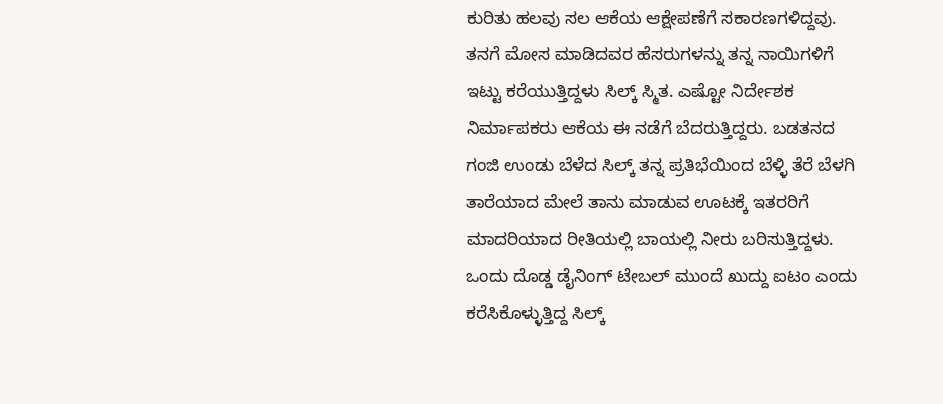ಕುರಿತು ಹಲವು ಸಲ ಆಕೆಯ ಆಕ್ಷೇಪಣೆಗೆ ಸಕಾರಣಗಳಿದ್ದವು. ತನಗೆ ಮೋಸ ಮಾಡಿದವರ ಹೆಸರುಗಳನ್ನು ತನ್ನ ನಾಯಿಗಳಿಗೆ ಇಟ್ಟು ಕರೆಯುತ್ತಿದ್ದಳು ಸಿಲ್ಕ್‌ ಸ್ಮಿತ. ಎಷ್ಟೋ ನಿರ್ದೇಶಕ ನಿರ್ಮಾಪಕರು ಆಕೆಯ ಈ ನಡೆಗೆ ಬೆದರುತ್ತಿದ್ದರು. ಬಡತನದ ಗಂಜಿ ಉಂಡು ಬೆಳೆದ ಸಿಲ್ಕ್ ತನ್ನ ಪ್ರತಿಭೆಯಿಂದ ಬೆಳ್ಳಿ ತೆರೆ ಬೆಳಗಿ ತಾರೆಯಾದ ಮೇಲೆ ತಾನು ಮಾಡುವ ಊಟಕ್ಕೆ ಇತರರಿಗೆ ಮಾದರಿಯಾದ ರೀತಿಯಲ್ಲಿ ಬಾಯಲ್ಲಿ ನೀರು ಬರಿಸುತ್ತಿದ್ದಳು. ಒಂದು ದೊಡ್ಡ ಡೈನಿಂಗ್ ಟೇಬಲ್ ಮುಂದೆ ಖುದ್ದು ಐಟಂ ಎಂದು ಕರೆಸಿಕೊಳ್ಳುತ್ತಿದ್ದ ಸಿಲ್ಕ್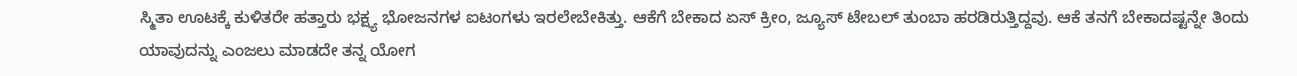ಸ್ಮಿತಾ ಊಟಕ್ಕೆ ಕುಳಿತರೇ ಹತ್ತಾರು ಭಕ್ಷ್ಯ ಭೋಜನಗಳ ಐಟಂಗಳು ಇರಲೇಬೇಕಿತ್ತು. ಆಕೆಗೆ ಬೇಕಾದ ಏಸ್ ಕ್ರೀಂ, ಜ್ಯೂಸ್ ಟೇಬಲ್ ತುಂಬಾ ಹರಡಿರುತ್ತಿದ್ದವು. ಆಕೆ ತನಗೆ ಬೇಕಾದಷ್ಟನ್ನೇ ತಿಂದು ಯಾವುದನ್ನು ಎಂಜಲು ಮಾಡದೇ ತನ್ನ ಯೋಗ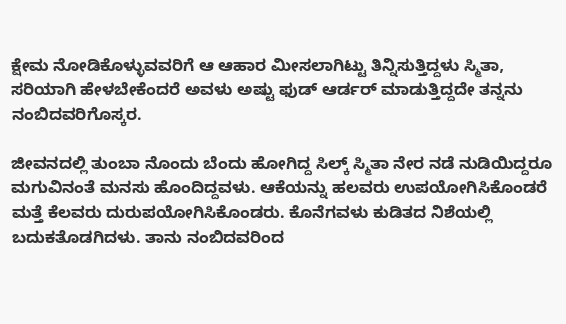ಕ್ಷೇಮ ನೋಡಿಕೊಳ್ಳುವವರಿಗೆ ಆ ಆಹಾರ ಮೀಸಲಾಗಿಟ್ಟು ತಿನ್ನಿಸುತ್ತಿದ್ದಳು ಸ್ಮಿತಾ, ಸರಿಯಾಗಿ ಹೇಳಬೇಕೆಂದರೆ ಅವಳು ಅಷ್ಟು ಫುಡ್ ಆರ್ಡರ್ ಮಾಡುತ್ತಿದ್ದದೇ ತನ್ನನು ನಂಬಿದವರಿಗೊಸ್ಕರ.

ಜೀವನದಲ್ಲಿ ತುಂಬಾ ನೊಂದು ಬೆಂದು ಹೋಗಿದ್ದ ಸಿಲ್ಕ್ ಸ್ಮಿತಾ ನೇರ ನಡೆ ನುಡಿಯಿದ್ದರೂ ಮಗುವಿನಂತೆ ಮನಸು ಹೊಂದಿದ್ದವಳು. ಆಕೆಯನ್ನು ಹಲವರು ಉಪಯೋಗಿಸಿಕೊಂಡರೆ ಮತ್ತೆ ಕೆಲವರು ದುರುಪಯೋಗಿಸಿಕೊಂಡರು. ಕೊನೆಗವಳು ಕುಡಿತದ ನಿಶೆಯಲ್ಲಿ ಬದುಕತೊಡಗಿದಳು. ತಾನು ನಂಬಿದವರಿಂದ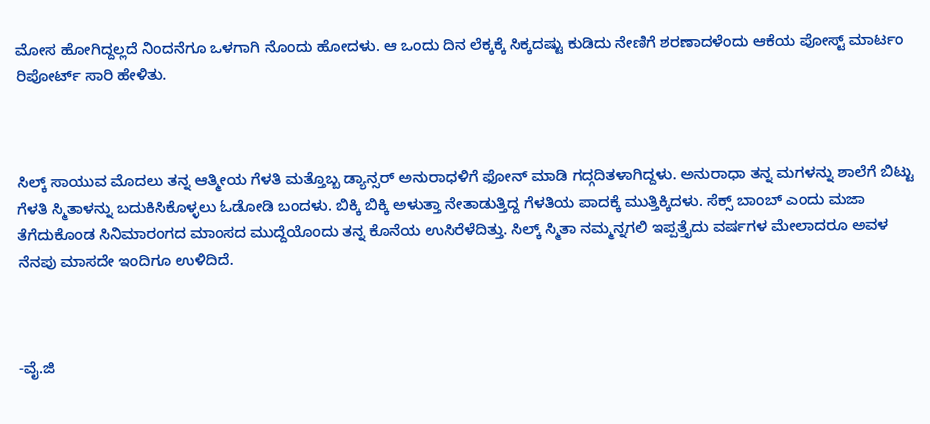ಮೋಸ ಹೋಗಿದ್ದಲ್ಲದೆ ನಿಂದನೆಗೂ ಒಳಗಾಗಿ ನೊಂದು ಹೋದಳು. ಆ ಒಂದು ದಿನ ಲೆಕ್ಕಕ್ಕೆ ಸಿಕ್ಕದಷ್ಟು ಕುಡಿದು ನೇಣಿಗೆ ಶರಣಾದಳೆಂದು ಆಕೆಯ ಪೋಸ್ಟ್ ಮಾರ್ಟಂ ರಿಪೋರ್ಟ್ ಸಾರಿ ಹೇಳಿತು.



ಸಿಲ್ಕ್ ಸಾಯುವ ಮೊದಲು ತನ್ನ ಆತ್ಮೀಯ ಗೆಳತಿ ಮತ್ತೊಬ್ಬ ಡ್ಯಾನ್ಸರ್ ಅನುರಾಧಳಿಗೆ ಫೋನ್ ಮಾಡಿ ಗದ್ಗದಿತಳಾಗಿದ್ದಳು. ಅನುರಾಧಾ ತನ್ನ ಮಗಳನ್ನು ಶಾಲೆಗೆ ಬಿಟ್ಟು ಗೆಳತಿ ಸ್ಮಿತಾಳನ್ನು ಬದುಕಿಸಿಕೊಳ್ಳಲು ಓಡೋಡಿ ಬಂದಳು. ಬಿಕ್ಕಿ ಬಿಕ್ಕಿ ಅಳುತ್ತಾ ನೇತಾಡುತ್ತಿದ್ದ ಗೆಳತಿಯ ಪಾದಕ್ಕೆ ಮುತ್ತಿಕ್ಕಿದಳು. ಸೆಕ್ಸ್ ಬಾಂಬ್ ಎಂದು ಮಜಾ ತೆಗೆದುಕೊಂಡ ಸಿನಿಮಾರಂಗದ ಮಾಂಸದ ಮುದ್ದೆಯೊಂದು ತನ್ನ ಕೊನೆಯ ಉಸಿರೆಳೆದಿತ್ತು. ಸಿಲ್ಕ್ ಸ್ಮಿತಾ ನಮ್ಮನ್ನಗಲಿ ಇಪ್ಪತ್ತೈದು ವರ್ಷಗಳ ಮೇಲಾದರೂ ಅವಳ ನೆನಪು ಮಾಸದೇ ಇಂದಿಗೂ ಉಳಿದಿದೆ.



-ವೈ.ಜಿ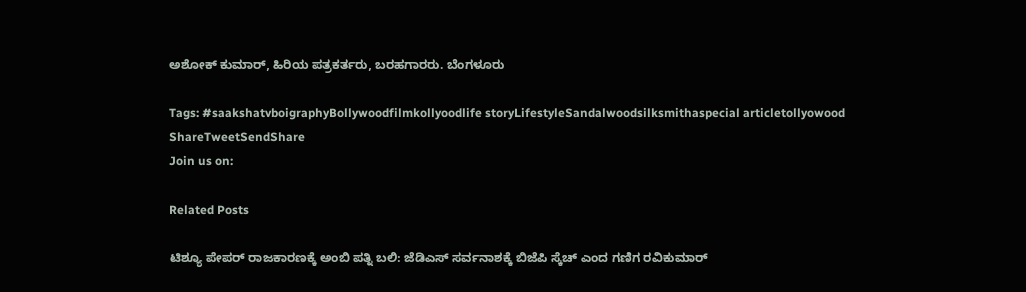ಅಶೋಕ್ ಕುಮಾರ್, ಹಿರಿಯ ಪತ್ರಕರ್ತರು, ಬರಹಗಾರರು. ಬೆಂಗಳೂರು

Tags: #saakshatvboigraphyBollywoodfilmkollyoodlife storyLifestyleSandalwoodsilksmithaspecial articletollyowood
ShareTweetSendShare
Join us on:

Related Posts

ಟಿಶ್ಯೂ ಪೇಪರ್ ರಾಜಕಾರಣಕ್ಕೆ ಅಂಬಿ ಪತ್ನಿ ಬಲಿ: ಜೆಡಿಎಸ್ ಸರ್ವನಾಶಕ್ಕೆ ಬಿಜೆಪಿ ಸ್ಕೆಚ್ ಎಂದ ಗಣಿಗ ರವಿಕುಮಾರ್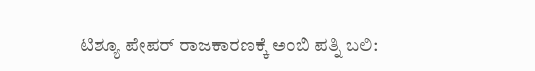ಟಿಶ್ಯೂ ಪೇಪರ್ ರಾಜಕಾರಣಕ್ಕೆ ಅಂಬಿ ಪತ್ನಿ ಬಲಿ: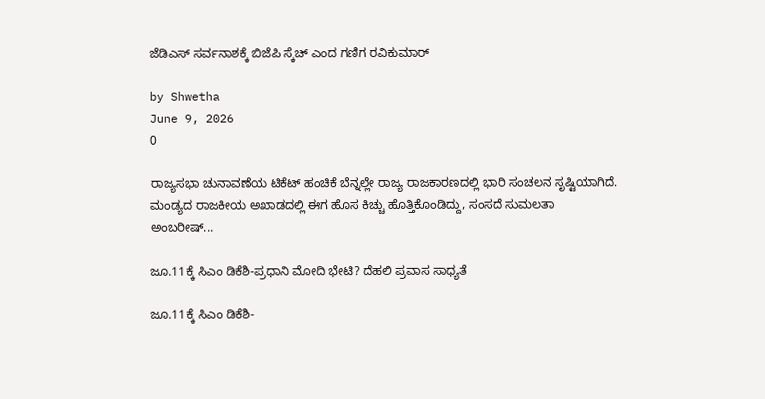ಜೆಡಿಎಸ್ ಸರ್ವನಾಶಕ್ಕೆ ಬಿಜೆಪಿ ಸ್ಕೆಚ್ ಎಂದ ಗಣಿಗ ರವಿಕುಮಾರ್

by Shwetha
June 9, 2026
0

ರಾಜ್ಯಸಭಾ ಚುನಾವಣೆಯ ಟಿಕೆಟ್ ಹಂಚಿಕೆ ಬೆನ್ನಲ್ಲೇ ರಾಜ್ಯ ರಾಜಕಾರಣದಲ್ಲಿ ಭಾರಿ ಸಂಚಲನ ಸೃಷ್ಟಿಯಾಗಿದೆ. ಮಂಡ್ಯದ ರಾಜಕೀಯ ಅಖಾಡದಲ್ಲಿ ಈಗ ಹೊಸ ಕಿಚ್ಚು ಹೊತ್ತಿಕೊಂಡಿದ್ದು, ಸಂಸದೆ ಸುಮಲತಾ ಅಂಬರೀಷ್...

ಜೂ.11ಕ್ಕೆ ಸಿಎಂ ಡಿಕೆಶಿ-ಪ್ರಧಾನಿ ಮೋದಿ ಭೇಟಿ? ದೆಹಲಿ ಪ್ರವಾಸ ಸಾಧ್ಯತೆ

ಜೂ.11ಕ್ಕೆ ಸಿಎಂ ಡಿಕೆಶಿ-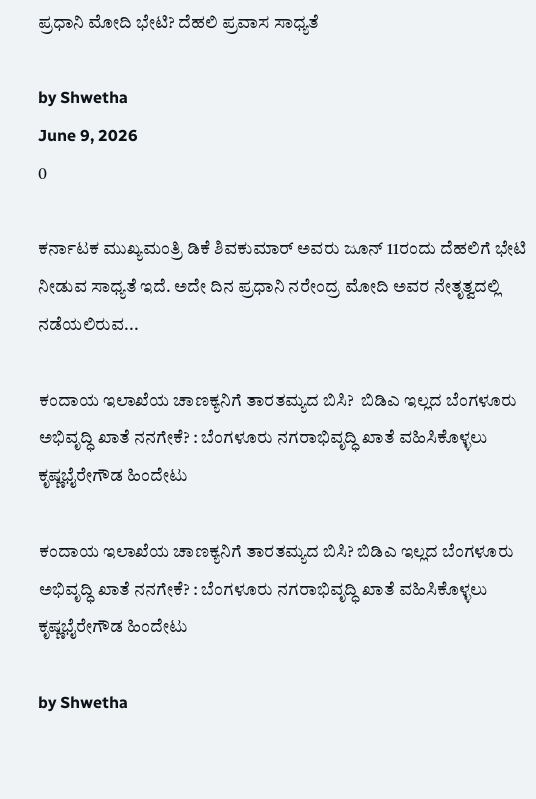ಪ್ರಧಾನಿ ಮೋದಿ ಭೇಟಿ? ದೆಹಲಿ ಪ್ರವಾಸ ಸಾಧ್ಯತೆ

by Shwetha
June 9, 2026
0

ಕರ್ನಾಟಕ ಮುಖ್ಯಮಂತ್ರಿ ಡಿಕೆ ಶಿವಕುಮಾರ್ ಅವರು ಜೂನ್ 11ರಂದು ದೆಹಲಿಗೆ ಭೇಟಿ ನೀಡುವ ಸಾಧ್ಯತೆ ಇದೆ. ಅದೇ ದಿನ ಪ್ರಧಾನಿ ನರೇಂದ್ರ ಮೋದಿ ಅವರ ನೇತೃತ್ವದಲ್ಲಿ ನಡೆಯಲಿರುವ...

ಕಂದಾಯ ಇಲಾಖೆಯ ಚಾಣಕ್ಯನಿಗೆ ತಾರತಮ್ಯದ ಬಿಸಿ?  ಬಿಡಿಎ ಇಲ್ಲದ ಬೆಂಗಳೂರು ಅಭಿವೃದ್ಧಿ ಖಾತೆ ನನಗೇಕೆ? : ಬೆಂಗಳೂರು ನಗರಾಭಿವೃದ್ಧಿ ಖಾತೆ ವಹಿಸಿಕೊಳ್ಳಲು ಕೃಷ್ಣಭೈರೇಗೌಡ ಹಿಂದೇಟು

ಕಂದಾಯ ಇಲಾಖೆಯ ಚಾಣಕ್ಯನಿಗೆ ತಾರತಮ್ಯದ ಬಿಸಿ? ಬಿಡಿಎ ಇಲ್ಲದ ಬೆಂಗಳೂರು ಅಭಿವೃದ್ಧಿ ಖಾತೆ ನನಗೇಕೆ? : ಬೆಂಗಳೂರು ನಗರಾಭಿವೃದ್ಧಿ ಖಾತೆ ವಹಿಸಿಕೊಳ್ಳಲು ಕೃಷ್ಣಭೈರೇಗೌಡ ಹಿಂದೇಟು

by Shwetha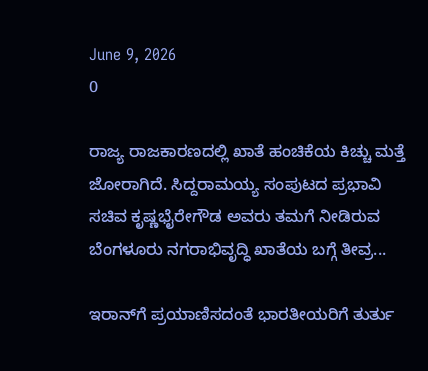June 9, 2026
0

ರಾಜ್ಯ ರಾಜಕಾರಣದಲ್ಲಿ ಖಾತೆ ಹಂಚಿಕೆಯ ಕಿಚ್ಚು ಮತ್ತೆ ಜೋರಾಗಿದೆ. ಸಿದ್ದರಾಮಯ್ಯ ಸಂಪುಟದ ಪ್ರಭಾವಿ ಸಚಿವ ಕೃಷ್ಣಭೈರೇಗೌಡ ಅವರು ತಮಗೆ ನೀಡಿರುವ ಬೆಂಗಳೂರು ನಗರಾಭಿವೃದ್ಧಿ ಖಾತೆಯ ಬಗ್ಗೆ ತೀವ್ರ...

ಇರಾನ್‌ಗೆ ಪ್ರಯಾಣಿಸದಂತೆ ಭಾರತೀಯರಿಗೆ ತುರ್ತು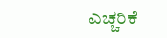ಎಚ್ಚರಿಕೆ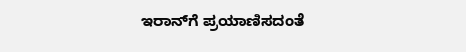ಇರಾನ್‌ಗೆ ಪ್ರಯಾಣಿಸದಂತೆ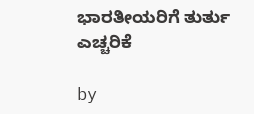ಭಾರತೀಯರಿಗೆ ತುರ್ತು ಎಚ್ಚರಿಕೆ

by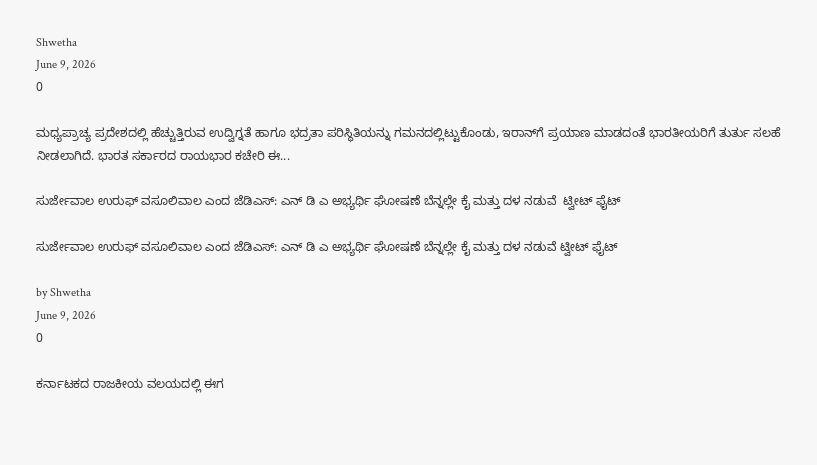Shwetha
June 9, 2026
0

ಮಧ್ಯಪ್ರಾಚ್ಯ ಪ್ರದೇಶದಲ್ಲಿ ಹೆಚ್ಚುತ್ತಿರುವ ಉದ್ವಿಗ್ನತೆ ಹಾಗೂ ಭದ್ರತಾ ಪರಿಸ್ಥಿತಿಯನ್ನು ಗಮನದಲ್ಲಿಟ್ಟುಕೊಂಡು, ಇರಾನ್‌ಗೆ ಪ್ರಯಾಣ ಮಾಡದಂತೆ ಭಾರತೀಯರಿಗೆ ತುರ್ತು ಸಲಹೆ ನೀಡಲಾಗಿದೆ. ಭಾರತ ಸರ್ಕಾರದ ರಾಯಭಾರ ಕಚೇರಿ ಈ...

ಸುರ್ಜೇವಾಲ ಉರುಫ್ ವಸೂಲಿವಾಲ ಎಂದ ಜೆಡಿಎಸ್: ಎನ್ ಡಿ ಎ ಅಭ್ಯರ್ಥಿ ಘೋಷಣೆ ಬೆನ್ನಲ್ಲೇ ಕೈ ಮತ್ತು ದಳ ನಡುವೆ  ಟ್ವೀಟ್ ಫೈಟ್

ಸುರ್ಜೇವಾಲ ಉರುಫ್ ವಸೂಲಿವಾಲ ಎಂದ ಜೆಡಿಎಸ್: ಎನ್ ಡಿ ಎ ಅಭ್ಯರ್ಥಿ ಘೋಷಣೆ ಬೆನ್ನಲ್ಲೇ ಕೈ ಮತ್ತು ದಳ ನಡುವೆ ಟ್ವೀಟ್ ಫೈಟ್

by Shwetha
June 9, 2026
0

ಕರ್ನಾಟಕದ ರಾಜಕೀಯ ವಲಯದಲ್ಲಿ ಈಗ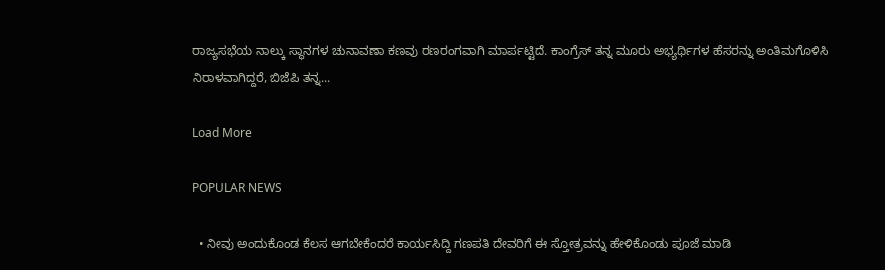ರಾಜ್ಯಸಭೆಯ ನಾಲ್ಕು ಸ್ಥಾನಗಳ ಚುನಾವಣಾ ಕಣವು ರಣರಂಗವಾಗಿ ಮಾರ್ಪಟ್ಟಿದೆ. ಕಾಂಗ್ರೆಸ್ ತನ್ನ ಮೂರು ಅಭ್ಯರ್ಥಿಗಳ ಹೆಸರನ್ನು ಅಂತಿಮಗೊಳಿಸಿ ನಿರಾಳವಾಗಿದ್ದರೆ, ಬಿಜೆಪಿ ತನ್ನ...

Load More

POPULAR NEWS

  • ನೀವು ಅಂದುಕೊಂಡ ಕೆಲಸ ಆಗಬೇಕೆಂದರೆ ಕಾರ್ಯಸಿದ್ದಿ ಗಣಪತಿ ದೇವರಿಗೆ ಈ ಸ್ತೋತ್ರವನ್ನು ಹೇಳಿಕೊಂಡು ಪೂಜೆ ಮಾಡಿ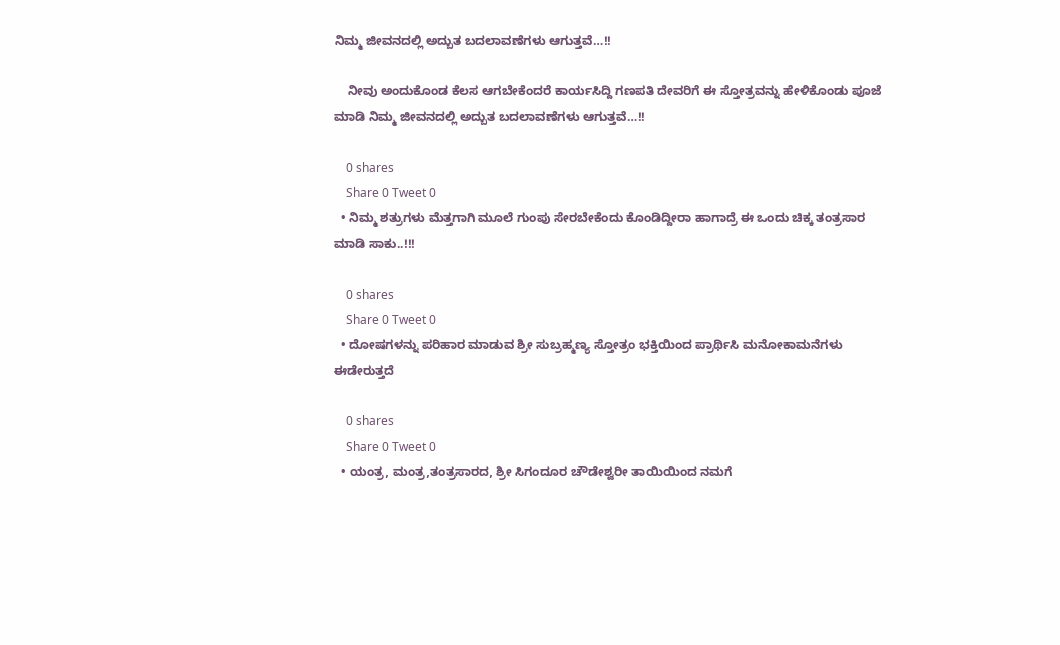ನಿಮ್ಮ ಜೀವನದಲ್ಲಿ ಅದ್ಬುತ ಬದಲಾವಣೆಗಳು ಆಗುತ್ತವೆ…!!

    ನೀವು ಅಂದುಕೊಂಡ ಕೆಲಸ ಆಗಬೇಕೆಂದರೆ ಕಾರ್ಯಸಿದ್ದಿ ಗಣಪತಿ ದೇವರಿಗೆ ಈ ಸ್ತೋತ್ರವನ್ನು ಹೇಳಿಕೊಂಡು ಪೂಜೆ ಮಾಡಿ ನಿಮ್ಮ ಜೀವನದಲ್ಲಿ ಅದ್ಬುತ ಬದಲಾವಣೆಗಳು ಆಗುತ್ತವೆ…!!

    0 shares
    Share 0 Tweet 0
  • ನಿಮ್ಮ ಶತ್ರುಗಳು ಮೆತ್ತಗಾಗಿ ಮೂಲೆ ಗುಂಪು ಸೇರಬೇಕೆಂದು ಕೊಂಡಿದ್ದೀರಾ ಹಾಗಾದ್ರೆ ಈ ಒಂದು ಚಿಕ್ಕ ತಂತ್ರಸಾರ ಮಾಡಿ ಸಾಕು..!!!

    0 shares
    Share 0 Tweet 0
  • ದೋಷಗಳನ್ನು ಪರಿಹಾರ ಮಾಡುವ ಶ್ರೀ ಸುಬ್ರಹ್ಮಣ್ಯ ಸ್ತೋತ್ರಂ ಭಕ್ತಿಯಿಂದ ಪ್ರಾರ್ಥಿಸಿ ಮನೋಕಾಮನೆಗಳು ಈಡೇರುತ್ತದೆ

    0 shares
    Share 0 Tweet 0
  • ಯಂತ್ರ, ಮಂತ್ರ,ತಂತ್ರಸಾರದ, ಶ್ರೀ ಸಿಗಂದೂರ ಚೌಡೇಶ್ವರೀ ತಾಯಿಯಿಂದ ನಮಗೆ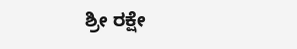ಶ್ರೀ ರಕ್ಷೇ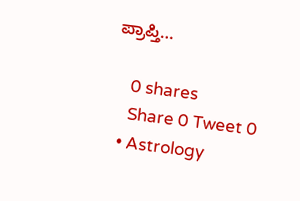ಪ್ರಾಪ್ತಿ…

    0 shares
    Share 0 Tweet 0
  • Astrology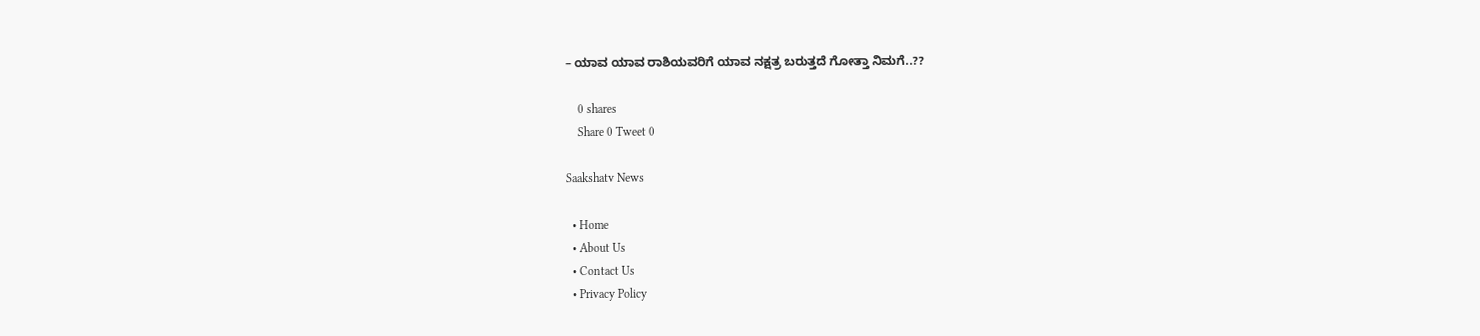– ಯಾವ ಯಾವ ರಾಶಿಯವರಿಗೆ ಯಾವ ನಕ್ಷತ್ರ ಬರುತ್ತದೆ ಗೋತ್ತಾ ನಿಮಗೆ..??

    0 shares
    Share 0 Tweet 0

Saakshatv News

  • Home
  • About Us
  • Contact Us
  • Privacy Policy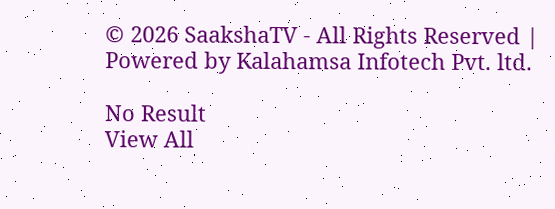© 2026 SaakshaTV - All Rights Reserved | Powered by Kalahamsa Infotech Pvt. ltd.

No Result
View All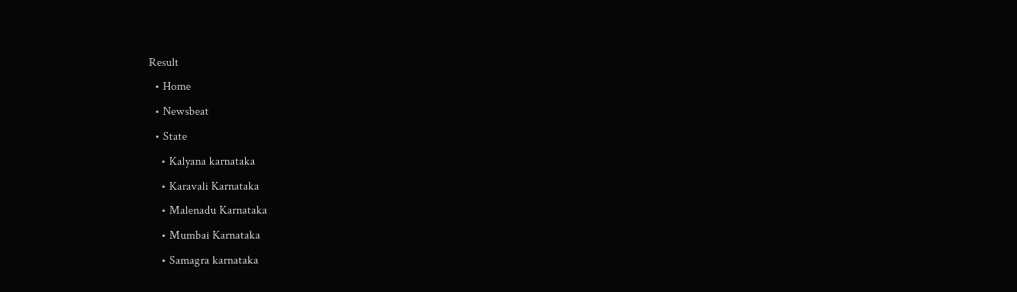Result
  • Home
  • Newsbeat
  • State
    • Kalyana karnataka
    • Karavali Karnataka
    • Malenadu Karnataka
    • Mumbai Karnataka
    • Samagra karnataka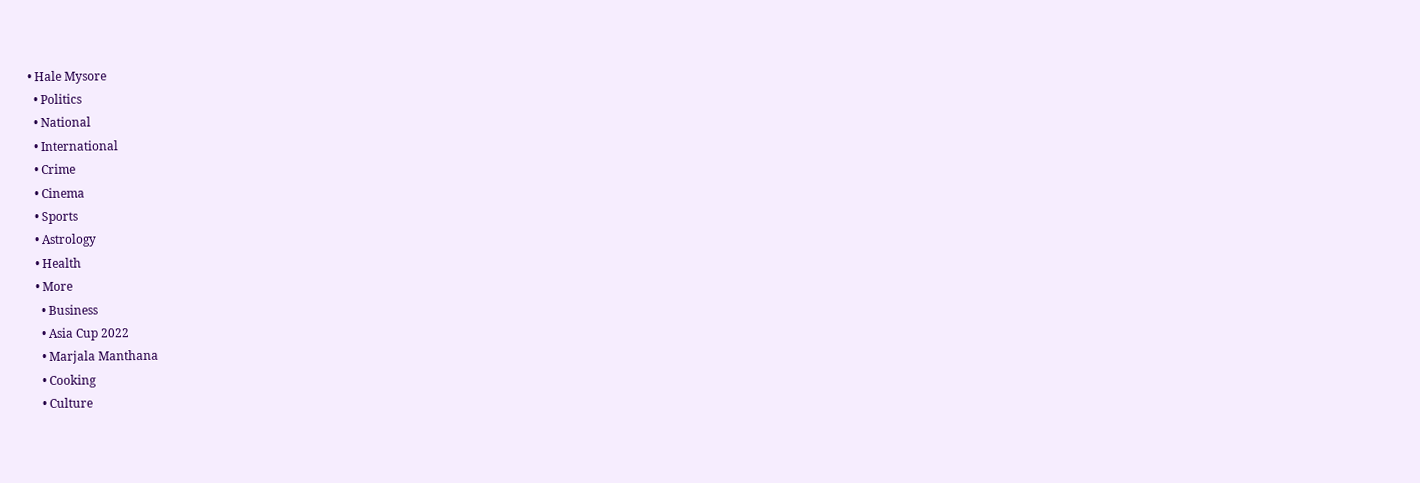• Hale Mysore
  • Politics
  • National
  • International
  • Crime
  • Cinema
  • Sports
  • Astrology
  • Health
  • More
    • Business
    • Asia Cup 2022
    • Marjala Manthana
    • Cooking
    • Culture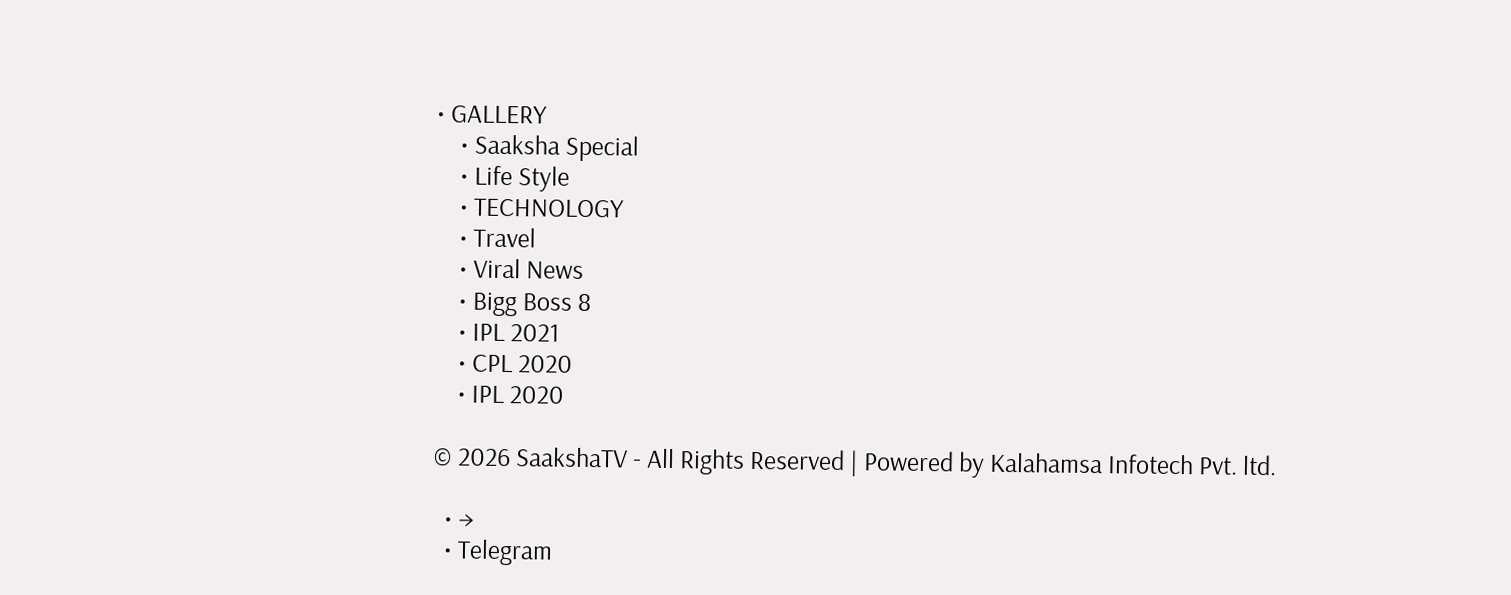• GALLERY
    • Saaksha Special
    • Life Style
    • TECHNOLOGY
    • Travel
    • Viral News
    • Bigg Boss 8
    • IPL 2021
    • CPL 2020
    • IPL 2020

© 2026 SaakshaTV - All Rights Reserved | Powered by Kalahamsa Infotech Pvt. ltd.

  • →
  • Telegram